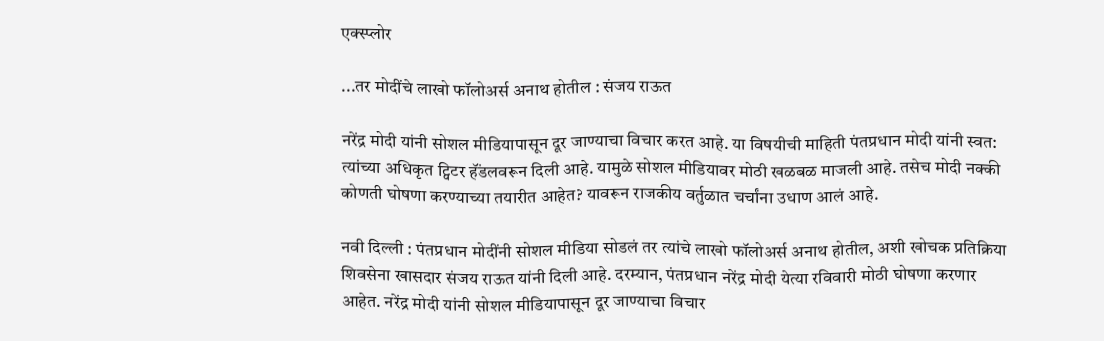एक्स्प्लोर

...तर मोदींचे लाखो फॉलोअर्स अनाथ होतील : संजय राऊत

नरेंद्र मोदी यांनी सोशल मीडियापासून दूर जाण्याचा विचार करत आहे. या विषयीची माहिती पंतप्रधान मोदी यांनी स्वत: त्यांच्या अधिकृत ट्विटर हॅंडलवरून दिली आहे. यामुळे सोशल मीडियावर मोठी खळबळ माजली आहे. तसेच मोदी नक्की कोणती घोषणा करण्याच्या तयारीत आहेत? यावरून राजकीय वर्तुळात चर्चांना उधाण आलं आहे.

नवी दिल्ली : पंतप्रधान मोदींनी सोशल मीडिया सोडलं तर त्यांचे लाखो फॉलोअर्स अनाथ होतील, अशी खोचक प्रतिक्रिया शिवसेना खासदार संजय राऊत यांनी दिली आहे. दरम्यान, पंतप्रधान नरेंद्र मोदी येत्या रविवारी मोठी घोषणा करणार आहेत. नरेंद्र मोदी यांनी सोशल मीडियापासून दूर जाण्याचा विचार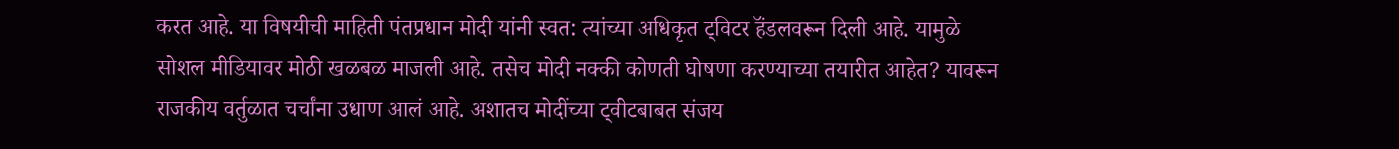करत आहे. या विषयीची माहिती पंतप्रधान मोदी यांनी स्वत: त्यांच्या अधिकृत ट्विटर हॅंडलवरून दिली आहे. यामुळे सोशल मीडियावर मोठी खळबळ माजली आहे. तसेच मोदी नक्की कोणती घोषणा करण्याच्या तयारीत आहेत? यावरून राजकीय वर्तुळात चर्चांना उधाण आलं आहे. अशातच मोदींच्या ट्वीटबाबत संजय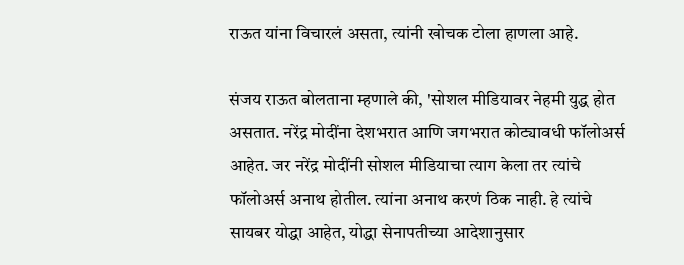राऊत यांना विचारलं असता, त्यांनी खोचक टोला हाणला आहे.

संजय राऊत बोलताना म्हणाले की, 'सोशल मीडियावर नेहमी युद्ध होत असतात. नरेंद्र मोदींना देशभरात आणि जगभरात कोट्यावधी फॉलोअर्स आहेत. जर नरेंद्र मोदींनी सोशल मीडियाचा त्याग केला तर त्यांचे फॉलोअर्स अनाथ होतील. त्यांना अनाथ करणं ठिक नाही. हे त्यांचे सायबर योद्धा आहेत, योद्धा सेनापतीच्या आदेशानुसार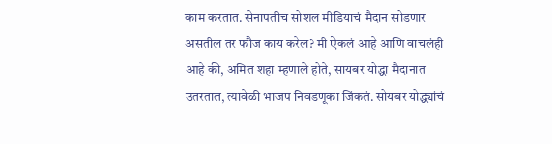काम करतात. सेनापतीच सोशल मीडियाचं मैदान सोडणार असतील तर फौज काय करेल? मी ऐकलं आहे आणि वाचलंही आहे की, अमित शहा म्हणाले होते, सायबर योद्धा मैदानात उतरतात, त्यावेळी भाजप निवडणूका जिंकतं. सोयबर योद्ध्यांचं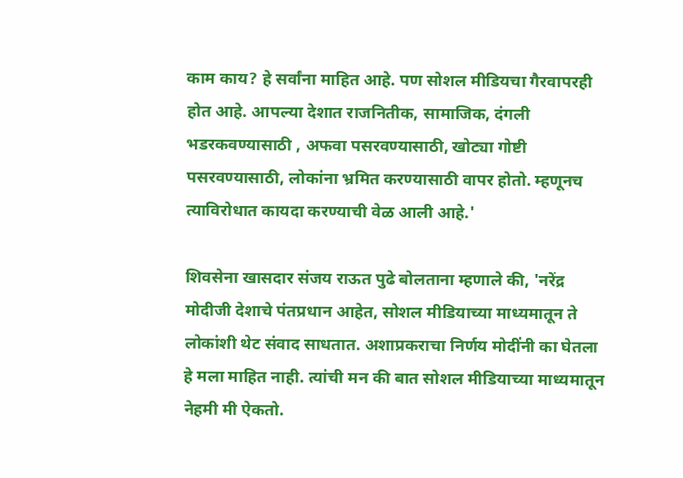काम काय? हे सर्वांना माहित आहे. पण सोशल मीडियचा गैरवापरही होत आहे. आपल्या देशात राजनितीक, सामाजिक, दंगली भडरकवण्यासाठी , अफवा पसरवण्यासाठी, खोट्या गोष्टी पसरवण्यासाठी, लोकांना भ्रमित करण्यासाठी वापर होतो. म्हणूनच त्याविरोधात कायदा करण्याची वेळ आली आहे.'

शिवसेना खासदार संजय राऊत पुढे बोलताना म्हणाले की, 'नरेंद्र मोदीजी देशाचे पंतप्रधान आहेत, सोशल मीडियाच्या माध्यमातून ते लोकांशी थेट संवाद साधतात. अशाप्रकराचा निर्णय मोदींनी का घेतला हे मला माहित नाही. त्यांची मन की बात सोशल मीडियाच्या माध्यमातून नेहमी मी ऐकतो.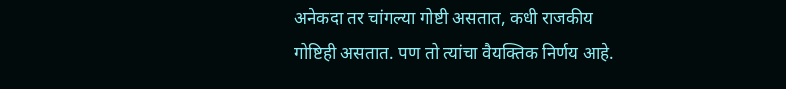अनेकदा तर चांगल्या गोष्टी असतात, कधी राजकीय गोष्टिही असतात. पण तो त्यांचा वैयक्तिक निर्णय आहे.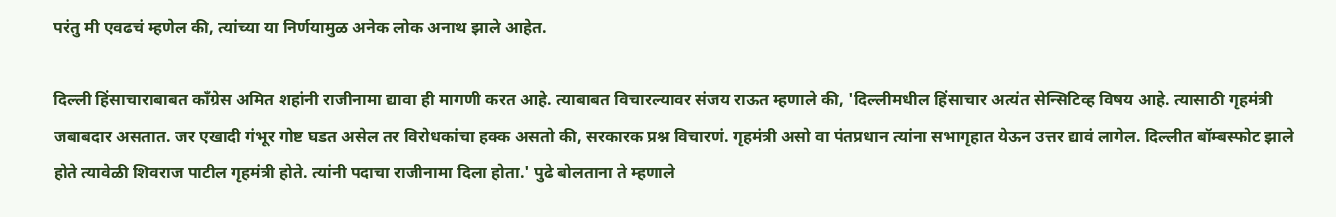परंतु मी एवढचं म्हणेल की, त्यांच्या या निर्णयामुळ अनेक लोक अनाथ झाले आहेत.

दिल्ली हिंसाचाराबाबत काँग्रेस अमित शहांनी राजीनामा द्यावा ही मागणी करत आहे. त्याबाबत विचारल्यावर संजय राऊत म्हणाले की, 'दिल्लीमधील हिंसाचार अत्यंत सेन्सिटिव्ह विषय आहे. त्यासाठी गृहमंत्री जबाबदार असतात. जर एखादी गंभूर गोष्ट घडत असेल तर विरोधकांचा हक्क असतो की, सरकारक प्रश्न विचारणं. गृहमंत्री असो वा पंतप्रधान त्यांना सभागृहात येऊन उत्तर द्यावं लागेल. दिल्लीत बॉम्बस्फोट झाले होते त्यावेळी शिवराज पाटील गृहमंत्री होते. त्यांनी पदाचा राजीनामा दिला होता.' पुढे बोलताना ते म्हणाले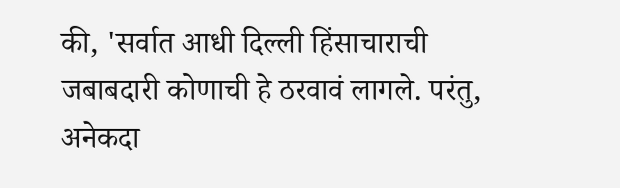की, 'सर्वात आधी दिल्ली हिंसाचाराची जबाबदारी कोणाची हे ठरवावं लागले. परंतु, अनेकदा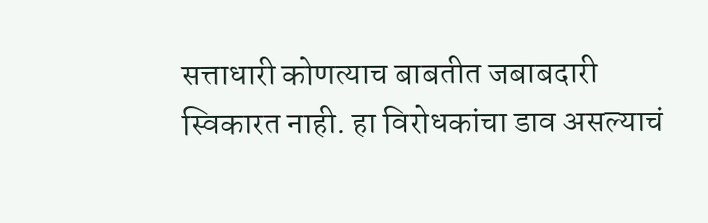सत्ताधारी कोणत्याच बाबतीत जबाबदारी स्विकारत नाही. हा विरोधकांचा डाव असल्याचं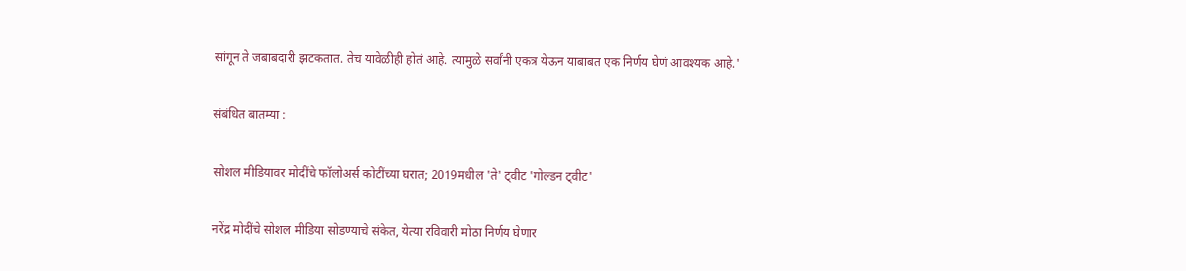सांगून ते जबाबदारी झटकतात. तेच यावेळीही होतं आहे. त्यामुळे सर्वांनी एकत्र येऊन याबाबत एक निर्णय घेणं आवश्यक आहे.'

संबंधित बातम्या :

सोशल मीडियावर मोदींचे फॉलोअर्स कोटींच्या घरात; 2019मधील 'ते' ट्वीट 'गोल्डन ट्वीट'

नरेंद्र मोदींचे सोशल मीडिया सोडण्याचे संकेत, येत्या रविवारी मोठा निर्णय घेणार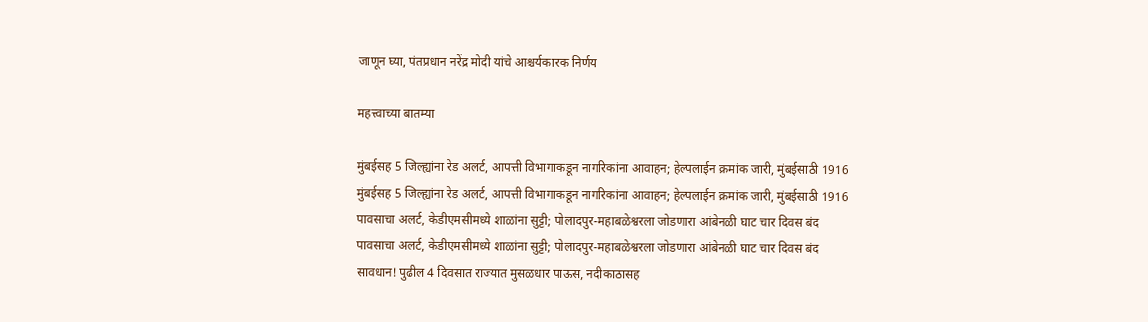जाणून घ्या, पंतप्रधान नरेंद्र मोदी यांचे आश्चर्यकारक निर्णय

महत्त्वाच्या बातम्या

मुंबईसह 5 जिल्ह्यांना रेड अलर्ट, आपत्ती विभागाकडून नागरिकांना आवाहन; हेल्पलाईन क्रमांक जारी, मुंबईसाठी 1916
मुंबईसह 5 जिल्ह्यांना रेड अलर्ट, आपत्ती विभागाकडून नागरिकांना आवाहन; हेल्पलाईन क्रमांक जारी, मुंबईसाठी 1916
पावसाचा अलर्ट, केडीएमसीमध्ये शाळांना सुट्टी; पोलादपुर-महाबळेश्वरला जोडणारा आंबेनळी घाट चार दिवस बंद
पावसाचा अलर्ट, केडीएमसीमध्ये शाळांना सुट्टी; पोलादपुर-महाबळेश्वरला जोडणारा आंबेनळी घाट चार दिवस बंद
सावधान! पुढील 4 दिवसात राज्यात मुसळधार पाऊस, नदीकाठासह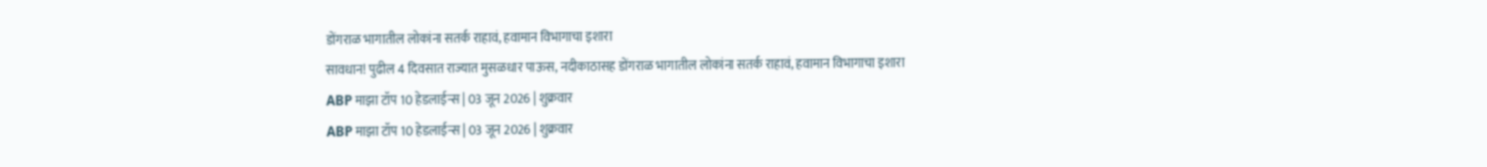डोंगराळ भागातील लोकांना सतर्क राहावं, हवामान विभागाचा इशारा
सावधान! पुढील 4 दिवसात राज्यात मुसळधार पाऊस, नदीकाठासह डोंगराळ भागातील लोकांना सतर्क राहावं, हवामान विभागाचा इशारा
ABP माझा टॉप 10 हेडलाईन्स | 03 जून 2026 | शुक्रवार
ABP माझा टॉप 10 हेडलाईन्स | 03 जून 2026 | शुक्रवार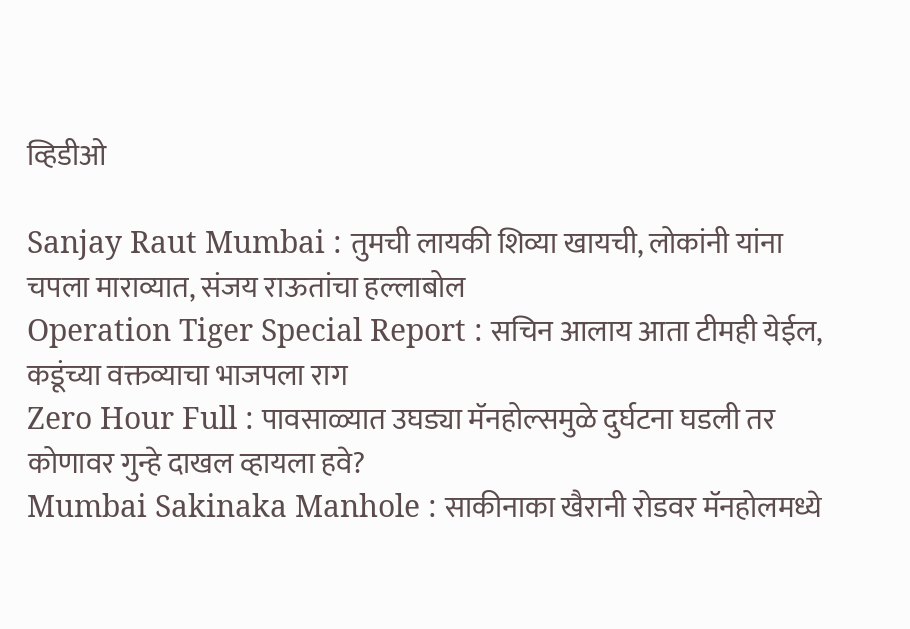व्हिडीओ

Sanjay Raut Mumbai : तुमची लायकी शिव्या खायची, लोकांनी यांना चपला माराव्यात, संजय राऊतांचा हल्लाबोल
Operation Tiger Special Report : सचिन आलाय आता टीमही येईल, कडूंच्या वक्तव्याचा भाजपला राग
Zero Hour Full : पावसाळ्यात उघड्या मॅनहोल्समुळे दुर्घटना घडली तर कोणावर गुन्हे दाखल व्हायला हवे?
Mumbai Sakinaka Manhole : साकीनाका खैरानी रोडवर मॅनहोलमध्ये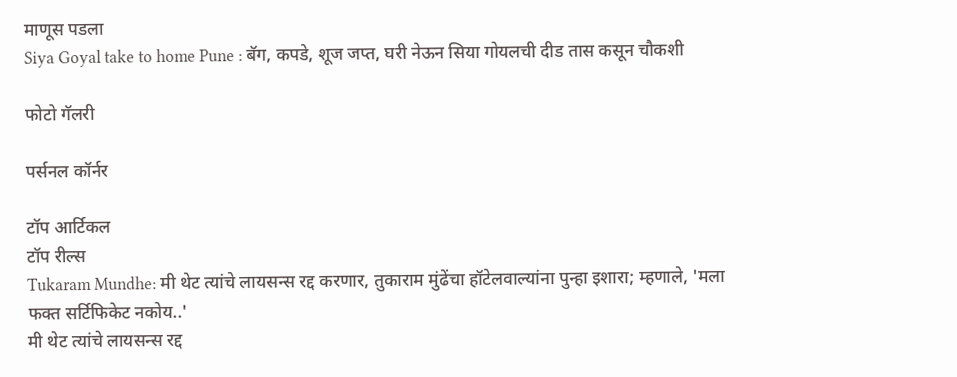माणूस पडला
Siya Goyal take to home Pune : बॅग, कपडे, शूज जप्त, घरी नेऊन सिया गोयलची दीड तास कसून चौकशी

फोटो गॅलरी

पर्सनल कॉर्नर

टॉप आर्टिकल
टॉप रील्स
Tukaram Mundhe: मी थेट त्यांचे लायसन्स रद्द करणार, तुकाराम मुंढेंचा हॉटेलवाल्यांना पुन्हा इशारा; म्हणाले, 'मला फक्त सर्टिफिकेट नकोय..'
मी थेट त्यांचे लायसन्स रद्द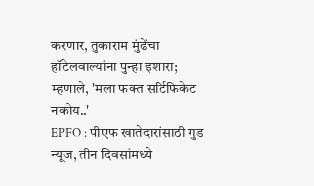करणार, तुकाराम मुंढेंचा हॉटेलवाल्यांना पुन्हा इशारा; म्हणाले, 'मला फक्त सर्टिफिकेट नकोय..'
EPFO : पीएफ खातेदारांसाठी गुड न्यूज, तीन दिवसांमध्ये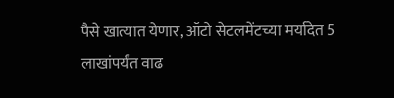पैसे खात्यात येणार, ऑटो सेटलमेंटच्या मर्यादेत 5 लाखांपर्यंत वाढ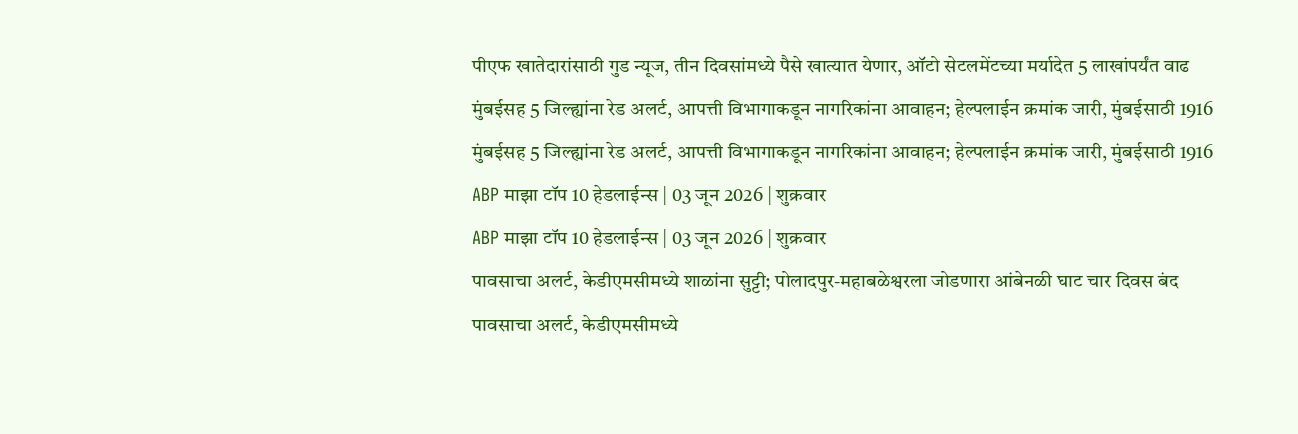पीएफ खातेदारांसाठी गुड न्यूज, तीन दिवसांमध्ये पैसे खात्यात येणार, ऑटो सेटलमेंटच्या मर्यादेत 5 लाखांपर्यंत वाढ
मुंबईसह 5 जिल्ह्यांना रेड अलर्ट, आपत्ती विभागाकडून नागरिकांना आवाहन; हेल्पलाईन क्रमांक जारी, मुंबईसाठी 1916
मुंबईसह 5 जिल्ह्यांना रेड अलर्ट, आपत्ती विभागाकडून नागरिकांना आवाहन; हेल्पलाईन क्रमांक जारी, मुंबईसाठी 1916
ABP माझा टॉप 10 हेडलाईन्स | 03 जून 2026 | शुक्रवार
ABP माझा टॉप 10 हेडलाईन्स | 03 जून 2026 | शुक्रवार
पावसाचा अलर्ट, केडीएमसीमध्ये शाळांना सुट्टी; पोलादपुर-महाबळेश्वरला जोडणारा आंबेनळी घाट चार दिवस बंद
पावसाचा अलर्ट, केडीएमसीमध्ये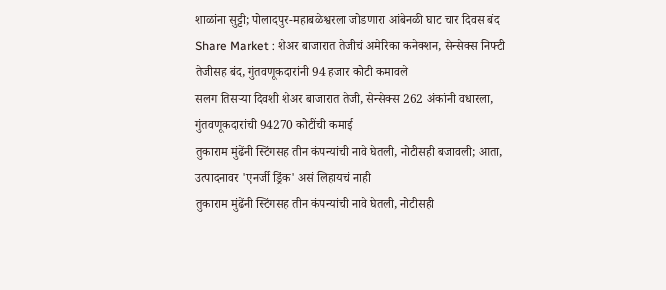शाळांना सुट्टी; पोलादपुर-महाबळेश्वरला जोडणारा आंबेनळी घाट चार दिवस बंद
Share Market : शेअर बाजारात तेजीचं अमेरिका कनेक्शन, सेन्सेक्स निफ्टी तेजीसह बंद, गुंतवणूकदारांनी 94 हजार कोटी कमावले
सलग तिसऱ्या दिवशी शेअर बाजारात तेजी, सेन्सेक्स 262 अंकांनी वधारला, गुंतवणूकदारांची 94270 कोटींची कमाई
तुकाराम मुंढेंनी स्टिंगसह तीन कंपन्यांची नावे घेतली, नोटीसही बजावली; आता, उत्पादनावर 'एनर्जी ड्रिंक' असं लिहायचं नाही
तुकाराम मुंढेंनी स्टिंगसह तीन कंपन्यांची नावे घेतली, नोटीसही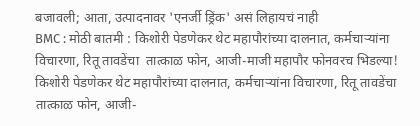बजावली; आता, उत्पादनावर 'एनर्जी ड्रिंक' असं लिहायचं नाही
BMC : मोठी बातमी : किशोरी पेडणेकर थेट महापौरांच्या दालनात, कर्मचाऱ्यांना विचारणा, रितू तावडेंचा  तात्काळ फोन, आजी-माजी महापौर फोनवरच भिडल्या!
किशोरी पेडणेकर थेट महापौरांच्या दालनात, कर्मचाऱ्यांना विचारणा, रितू तावडेंचा  तात्काळ फोन, आजी-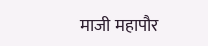माजी महापौर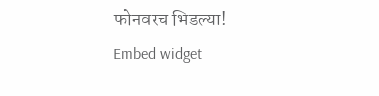फोनवरच भिडल्या!
Embed widget